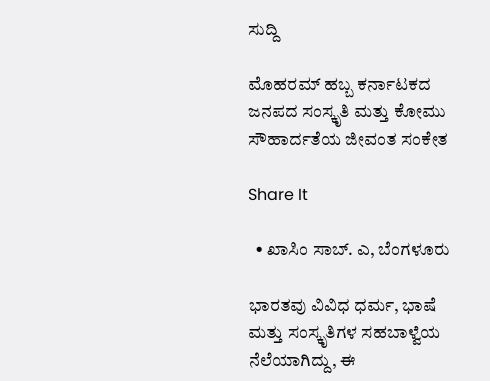ಸುದ್ದಿ

ಮೊಹರಮ್ ಹಬ್ಬ ಕರ್ನಾಟಕದ ಜನಪದ ಸಂಸ್ಕೃತಿ ಮತ್ತು ಕೋಮು ಸೌಹಾರ್ದತೆಯ ಜೀವಂತ ಸಂಕೇತ

Share It

  • ಖಾಸಿಂ ಸಾಬ್. ಎ, ಬೆಂಗಳೂರು

ಭಾರತವು ವಿವಿಧ ಧರ್ಮ, ಭಾಷೆ ಮತ್ತು ಸಂಸ್ಕೃತಿಗಳ ಸಹಬಾಳ್ವೆಯ ನೆಲೆಯಾಗಿದ್ದು, ಈ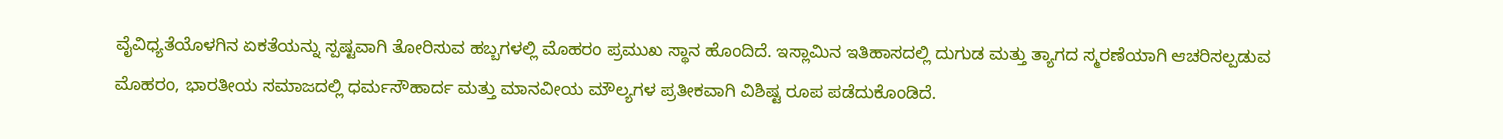ವೈವಿಧ್ಯತೆಯೊಳಗಿನ ಏಕತೆಯನ್ನು ಸ್ಪಷ್ಟವಾಗಿ ತೋರಿಸುವ ಹಬ್ಬಗಳಲ್ಲಿ ಮೊಹರಂ ಪ್ರಮುಖ ಸ್ಥಾನ ಹೊಂದಿದೆ. ಇಸ್ಲಾಮಿನ ಇತಿಹಾಸದಲ್ಲಿ ದುಗುಡ ಮತ್ತು ತ್ಯಾಗದ ಸ್ಮರಣೆಯಾಗಿ ಆಚರಿಸಲ್ಪಡುವ ಮೊಹರಂ, ಭಾರತೀಯ ಸಮಾಜದಲ್ಲಿ ಧರ್ಮಸೌಹಾರ್ದ ಮತ್ತು ಮಾನವೀಯ ಮೌಲ್ಯಗಳ ಪ್ರತೀಕವಾಗಿ ವಿಶಿಷ್ಟ ರೂಪ ಪಡೆದುಕೊಂಡಿದೆ.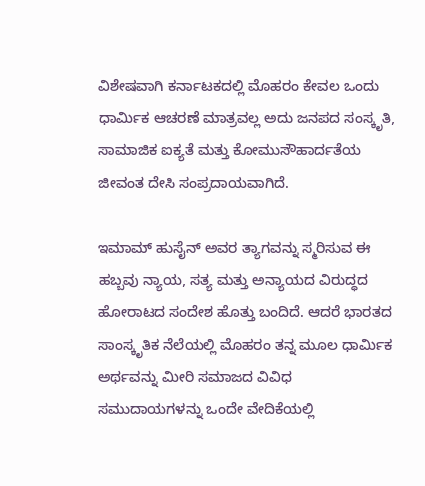ವಿಶೇಷವಾಗಿ ಕರ್ನಾಟಕದಲ್ಲಿ ಮೊಹರಂ ಕೇವಲ ಒಂದು ಧಾರ್ಮಿಕ ಆಚರಣೆ ಮಾತ್ರವಲ್ಲ ಅದು ಜನಪದ ಸಂಸ್ಕೃತಿ, ಸಾಮಾಜಿಕ ಐಕ್ಯತೆ ಮತ್ತು ಕೋಮುಸೌಹಾರ್ದತೆಯ ಜೀವಂತ ದೇಸಿ ಸಂಪ್ರದಾಯವಾಗಿದೆ.

ಇಮಾಮ್ ಹುಸೈನ್ ಅವರ ತ್ಯಾಗವನ್ನು ಸ್ಮರಿಸುವ ಈ ಹಬ್ಬವು ನ್ಯಾಯ, ಸತ್ಯ ಮತ್ತು ಅನ್ಯಾಯದ ವಿರುದ್ಧದ ಹೋರಾಟದ ಸಂದೇಶ ಹೊತ್ತು ಬಂದಿದೆ. ಆದರೆ ಭಾರತದ ಸಾಂಸ್ಕೃತಿಕ ನೆಲೆಯಲ್ಲಿ ಮೊಹರಂ ತನ್ನ ಮೂಲ ಧಾರ್ಮಿಕ ಅರ್ಥವನ್ನು ಮೀರಿ ಸಮಾಜದ ವಿವಿಧ ಸಮುದಾಯಗಳನ್ನು ಒಂದೇ ವೇದಿಕೆಯಲ್ಲಿ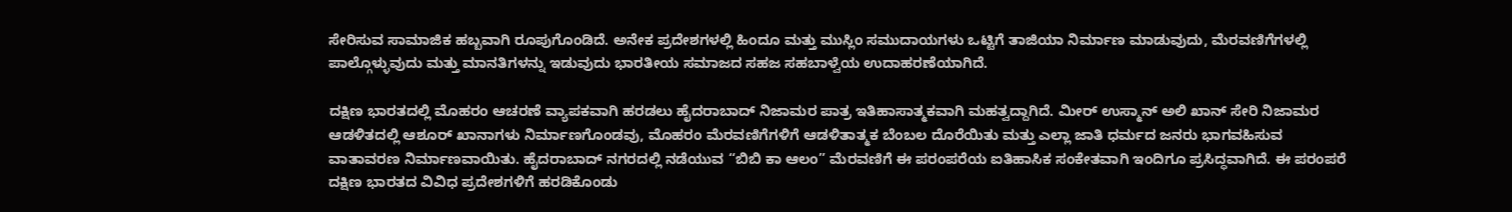ಸೇರಿಸುವ ಸಾಮಾಜಿಕ ಹಬ್ಬವಾಗಿ ರೂಪುಗೊಂಡಿದೆ. ಅನೇಕ ಪ್ರದೇಶಗಳಲ್ಲಿ ಹಿಂದೂ ಮತ್ತು ಮುಸ್ಲಿಂ ಸಮುದಾಯಗಳು ಒಟ್ಟಿಗೆ ತಾಜಿಯಾ ನಿರ್ಮಾಣ ಮಾಡುವುದು, ಮೆರವಣಿಗೆಗಳಲ್ಲಿ ಪಾಲ್ಗೊಳ್ಳುವುದು ಮತ್ತು ಮಾನತಿಗಳನ್ನು ಇಡುವುದು ಭಾರತೀಯ ಸಮಾಜದ ಸಹಜ ಸಹಬಾಳ್ವೆಯ ಉದಾಹರಣೆಯಾಗಿದೆ.

ದಕ್ಷಿಣ ಭಾರತದಲ್ಲಿ ಮೊಹರಂ ಆಚರಣೆ ವ್ಯಾಪಕವಾಗಿ ಹರಡಲು ಹೈದರಾಬಾದ್ ನಿಜಾಮರ ಪಾತ್ರ ಇತಿಹಾಸಾತ್ಮಕವಾಗಿ ಮಹತ್ವದ್ದಾಗಿದೆ. ಮೀರ್ ಉಸ್ಮಾನ್ ಅಲಿ ಖಾನ್ ಸೇರಿ ನಿಜಾಮರ ಆಡಳಿತದಲ್ಲಿ ಆಶೂರ್ ಖಾನಾಗಳು ನಿರ್ಮಾಣಗೊಂಡವು, ಮೊಹರಂ ಮೆರವಣಿಗೆಗಳಿಗೆ ಆಡಳಿತಾತ್ಮಕ ಬೆಂಬಲ ದೊರೆಯಿತು ಮತ್ತು ಎಲ್ಲಾ ಜಾತಿ ಧರ್ಮದ ಜನರು ಭಾಗವಹಿಸುವ ವಾತಾವರಣ ನಿರ್ಮಾಣವಾಯಿತು. ಹೈದರಾಬಾದ್ ನಗರದಲ್ಲಿ ನಡೆಯುವ “ಬಿಬಿ ಕಾ ಆಲಂ” ಮೆರವಣಿಗೆ ಈ ಪರಂಪರೆಯ ಐತಿಹಾಸಿಕ ಸಂಕೇತವಾಗಿ ಇಂದಿಗೂ ಪ್ರಸಿದ್ಧವಾಗಿದೆ. ಈ ಪರಂಪರೆ ದಕ್ಷಿಣ ಭಾರತದ ವಿವಿಧ ಪ್ರದೇಶಗಳಿಗೆ ಹರಡಿಕೊಂಡು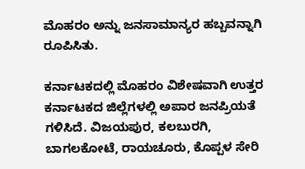ಮೊಹರಂ ಅನ್ನು ಜನಸಾಮಾನ್ಯರ ಹಬ್ಬವನ್ನಾಗಿ ರೂಪಿಸಿತು.

ಕರ್ನಾಟಕದಲ್ಲಿ ಮೊಹರಂ ವಿಶೇಷವಾಗಿ ಉತ್ತರ ಕರ್ನಾಟಕದ ಜಿಲ್ಲೆಗಳಲ್ಲಿ ಅಪಾರ ಜನಪ್ರಿಯತೆ ಗಳಿಸಿದೆ. ವಿಜಯಪುರ, ಕಲಬುರಗಿ, ಬಾಗಲಕೋಟೆ, ರಾಯಚೂರು, ಕೊಪ್ಪಳ ಸೇರಿ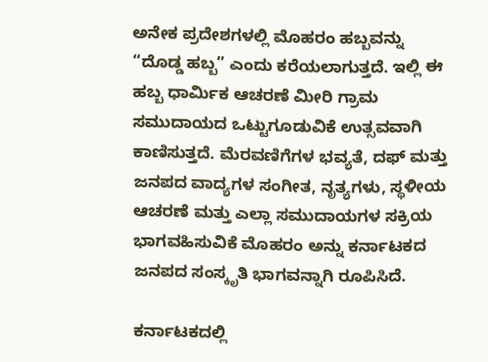ಅನೇಕ ಪ್ರದೇಶಗಳಲ್ಲಿ ಮೊಹರಂ ಹಬ್ಬವನ್ನು “ದೊಡ್ಡ ಹಬ್ಬ” ಎಂದು ಕರೆಯಲಾಗುತ್ತದೆ. ಇಲ್ಲಿ ಈ ಹಬ್ಬ ಧಾರ್ಮಿಕ ಆಚರಣೆ ಮೀರಿ ಗ್ರಾಮ ಸಮುದಾಯದ ಒಟ್ಟುಗೂಡುವಿಕೆ ಉತ್ಸವವಾಗಿ ಕಾಣಿಸುತ್ತದೆ. ಮೆರವಣಿಗೆಗಳ ಭವ್ಯತೆ, ದಫ್ ಮತ್ತು ಜನಪದ ವಾದ್ಯಗಳ ಸಂಗೀತ, ನೃತ್ಯಗಳು, ಸ್ಥಳೀಯ ಆಚರಣೆ ಮತ್ತು ಎಲ್ಲಾ ಸಮುದಾಯಗಳ ಸಕ್ರಿಯ ಭಾಗವಹಿಸುವಿಕೆ ಮೊಹರಂ ಅನ್ನು ಕರ್ನಾಟಕದ ಜನಪದ ಸಂಸ್ಕೃತಿ ಭಾಗವನ್ನಾಗಿ ರೂಪಿಸಿದೆ.

ಕರ್ನಾಟಕದಲ್ಲಿ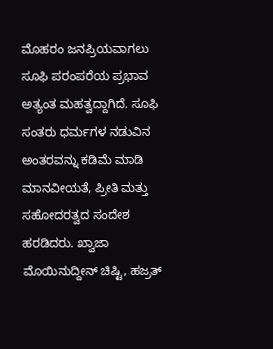ಮೊಹರಂ ಜನಪ್ರಿಯವಾಗಲು ಸೂಫಿ ಪರಂಪರೆಯ ಪ್ರಭಾವ ಅತ್ಯಂತ ಮಹತ್ವದ್ದಾಗಿದೆ. ಸೂಫಿ ಸಂತರು ಧರ್ಮಗಳ ನಡುವಿನ ಅಂತರವನ್ನು ಕಡಿಮೆ ಮಾಡಿ ಮಾನವೀಯತೆ, ಪ್ರೀತಿ ಮತ್ತು ಸಹೋದರತ್ವದ ಸಂದೇಶ ಹರಡಿದರು. ಖ್ವಾಜಾ ಮೊಯಿನುದ್ದೀನ್ ಚಿಷ್ಟಿ, ಹಜ್ರತ್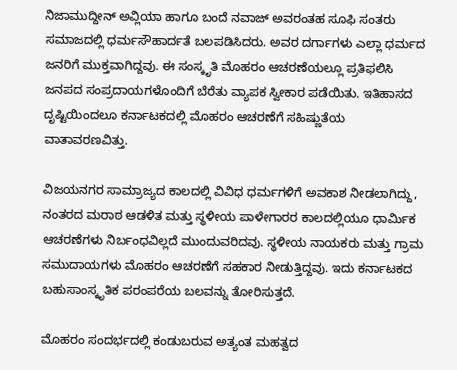ನಿಜಾಮುದ್ದೀನ್ ಅವ್ಲಿಯಾ ಹಾಗೂ ಬಂದೆ ನವಾಜ್ ಅವರಂತಹ ಸೂಫಿ ಸಂತರು ಸಮಾಜದಲ್ಲಿ ಧರ್ಮಸೌಹಾರ್ದತೆ ಬಲಪಡಿಸಿದರು. ಅವರ ದರ್ಗಾಗಳು ಎಲ್ಲಾ ಧರ್ಮದ ಜನರಿಗೆ ಮುಕ್ತವಾಗಿದ್ದವು. ಈ ಸಂಸ್ಕೃತಿ ಮೊಹರಂ ಆಚರಣೆಯಲ್ಲೂ ಪ್ರತಿಫಲಿಸಿ ಜನಪದ ಸಂಪ್ರದಾಯಗಳೊಂದಿಗೆ ಬೆರೆತು ವ್ಯಾಪಕ ಸ್ವೀಕಾರ ಪಡೆಯಿತು. ಇತಿಹಾಸದ ದೃಷ್ಟಿಯಿಂದಲೂ ಕರ್ನಾಟಕದಲ್ಲಿ ಮೊಹರಂ ಆಚರಣೆಗೆ ಸಹಿಷ್ಣುತೆಯ ವಾತಾವರಣವಿತ್ತು.

ವಿಜಯನಗರ ಸಾಮ್ರಾಜ್ಯದ ಕಾಲದಲ್ಲಿ ವಿವಿಧ ಧರ್ಮಗಳಿಗೆ ಅವಕಾಶ ನೀಡಲಾಗಿದ್ದು, ನಂತರದ ಮರಾಠ ಆಡಳಿತ ಮತ್ತು ಸ್ಥಳೀಯ ಪಾಳೇಗಾರರ ಕಾಲದಲ್ಲಿಯೂ ಧಾರ್ಮಿಕ ಆಚರಣೆಗಳು ನಿರ್ಬಂಧವಿಲ್ಲದೆ ಮುಂದುವರಿದವು. ಸ್ಥಳೀಯ ನಾಯಕರು ಮತ್ತು ಗ್ರಾಮ ಸಮುದಾಯಗಳು ಮೊಹರಂ ಆಚರಣೆಗೆ ಸಹಕಾರ ನೀಡುತ್ತಿದ್ದವು. ಇದು ಕರ್ನಾಟಕದ ಬಹುಸಾಂಸ್ಕೃತಿಕ ಪರಂಪರೆಯ ಬಲವನ್ನು ತೋರಿಸುತ್ತದೆ.

ಮೊಹರಂ ಸಂದರ್ಭದಲ್ಲಿ ಕಂಡುಬರುವ ಅತ್ಯಂತ ಮಹತ್ವದ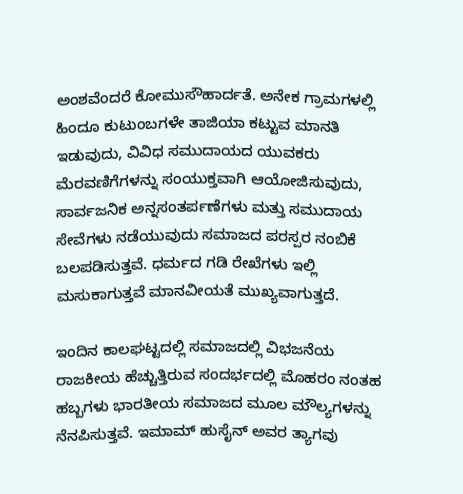ಅಂಶವೆಂದರೆ ಕೋಮುಸೌಹಾರ್ದತೆ. ಅನೇಕ ಗ್ರಾಮಗಳಲ್ಲಿ ಹಿಂದೂ ಕುಟುಂಬಗಳೇ ತಾಜಿಯಾ ಕಟ್ಟುವ ಮಾನತಿ ಇಡುವುದು, ವಿವಿಧ ಸಮುದಾಯದ ಯುವಕರು ಮೆರವಣಿಗೆಗಳನ್ನು ಸಂಯುಕ್ತವಾಗಿ ಆಯೋಜಿಸುವುದು, ಸಾರ್ವಜನಿಕ ಅನ್ನಸಂತರ್ಪಣೆಗಳು ಮತ್ತು ಸಮುದಾಯ ಸೇವೆಗಳು ನಡೆಯುವುದು ಸಮಾಜದ ಪರಸ್ಪರ ನಂಬಿಕೆ ಬಲಪಡಿಸುತ್ತವೆ. ಧರ್ಮದ ಗಡಿ ರೇಖೆಗಳು ಇಲ್ಲಿ ಮಸುಕಾಗುತ್ತವೆ ಮಾನವೀಯತೆ ಮುಖ್ಯವಾಗುತ್ತದೆ.

ಇಂದಿನ ಕಾಲಘಟ್ಟದಲ್ಲಿ ಸಮಾಜದಲ್ಲಿ ವಿಭಜನೆಯ ರಾಜಕೀಯ ಹೆಚ್ಚುತ್ತಿರುವ ಸಂದರ್ಭದಲ್ಲಿ ಮೊಹರಂ ನಂತಹ ಹಬ್ಬಗಳು ಭಾರತೀಯ ಸಮಾಜದ ಮೂಲ ಮೌಲ್ಯಗಳನ್ನು ನೆನಪಿಸುತ್ತವೆ. ಇಮಾಮ್ ಹುಸೈನ್ ಅವರ ತ್ಯಾಗವು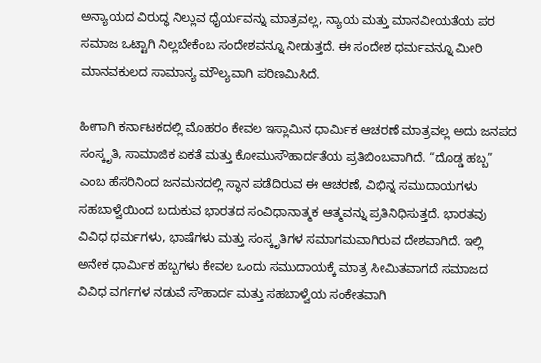ಅನ್ಯಾಯದ ವಿರುದ್ಧ ನಿಲ್ಲುವ ಧೈರ್ಯವನ್ನು ಮಾತ್ರವಲ್ಲ, ನ್ಯಾಯ ಮತ್ತು ಮಾನವೀಯತೆಯ ಪರ ಸಮಾಜ ಒಟ್ಟಾಗಿ ನಿಲ್ಲಬೇಕೆಂಬ ಸಂದೇಶವನ್ನೂ ನೀಡುತ್ತದೆ. ಈ ಸಂದೇಶ ಧರ್ಮವನ್ನೂ ಮೀರಿ ಮಾನವಕುಲದ ಸಾಮಾನ್ಯ ಮೌಲ್ಯವಾಗಿ ಪರಿಣಮಿಸಿದೆ.

ಹೀಗಾಗಿ ಕರ್ನಾಟಕದಲ್ಲಿ ಮೊಹರಂ ಕೇವಲ ಇಸ್ಲಾಮಿನ ಧಾರ್ಮಿಕ ಆಚರಣೆ ಮಾತ್ರವಲ್ಲ ಅದು ಜನಪದ ಸಂಸ್ಕೃತಿ, ಸಾಮಾಜಿಕ ಏಕತೆ ಮತ್ತು ಕೋಮುಸೌಹಾರ್ದತೆಯ ಪ್ರತಿಬಿಂಬವಾಗಿದೆ. “ದೊಡ್ಡ ಹಬ್ಬ” ಎಂಬ ಹೆಸರಿನಿಂದ ಜನಮನದಲ್ಲಿ ಸ್ಥಾನ ಪಡೆದಿರುವ ಈ ಆಚರಣೆ, ವಿಭಿನ್ನ ಸಮುದಾಯಗಳು ಸಹಬಾಳ್ವೆಯಿಂದ ಬದುಕುವ ಭಾರತದ ಸಂವಿಧಾನಾತ್ಮಕ ಆತ್ಮವನ್ನು ಪ್ರತಿನಿಧಿಸುತ್ತದೆ. ಭಾರತವು ವಿವಿಧ ಧರ್ಮಗಳು, ಭಾಷೆಗಳು ಮತ್ತು ಸಂಸ್ಕೃತಿಗಳ ಸಮಾಗಮವಾಗಿರುವ ದೇಶವಾಗಿದೆ. ಇಲ್ಲಿ ಅನೇಕ ಧಾರ್ಮಿಕ ಹಬ್ಬಗಳು ಕೇವಲ ಒಂದು ಸಮುದಾಯಕ್ಕೆ ಮಾತ್ರ ಸೀಮಿತವಾಗದೆ ಸಮಾಜದ ವಿವಿಧ ವರ್ಗಗಳ ನಡುವೆ ಸೌಹಾರ್ದ ಮತ್ತು ಸಹಬಾಳ್ವೆಯ ಸಂಕೇತವಾಗಿ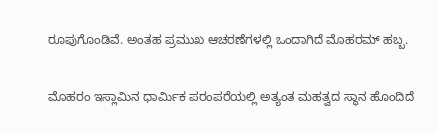ರೂಪುಗೊಂಡಿವೆ. ಅಂತಹ ಪ್ರಮುಖ ಆಚರಣೆಗಳಲ್ಲಿ ಒಂದಾಗಿದೆ ಮೊಹರಮ್ ಹಬ್ಬ.

ಮೊಹರಂ ಇಸ್ಲಾಮಿನ ಧಾರ್ಮಿಕ ಪರಂಪರೆಯಲ್ಲಿ ಅತ್ಯಂತ ಮಹತ್ವದ ಸ್ಥಾನ ಹೊಂದಿದೆ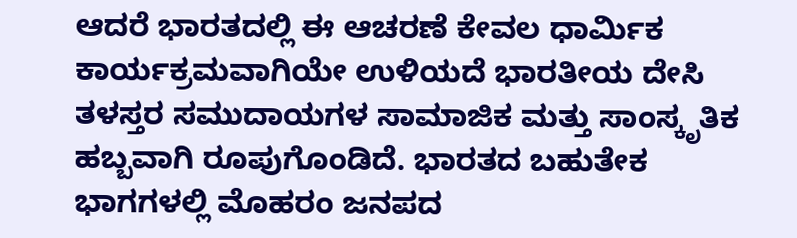ಆದರೆ ಭಾರತದಲ್ಲಿ ಈ ಆಚರಣೆ ಕೇವಲ ಧಾರ್ಮಿಕ ಕಾರ್ಯಕ್ರಮವಾಗಿಯೇ ಉಳಿಯದೆ ಭಾರತೀಯ ದೇಸಿ ತಳಸ್ತರ ಸಮುದಾಯಗಳ ಸಾಮಾಜಿಕ ಮತ್ತು ಸಾಂಸ್ಕೃತಿಕ ಹಬ್ಬವಾಗಿ ರೂಪುಗೊಂಡಿದೆ. ಭಾರತದ ಬಹುತೇಕ ಭಾಗಗಳಲ್ಲಿ ಮೊಹರಂ ಜನಪದ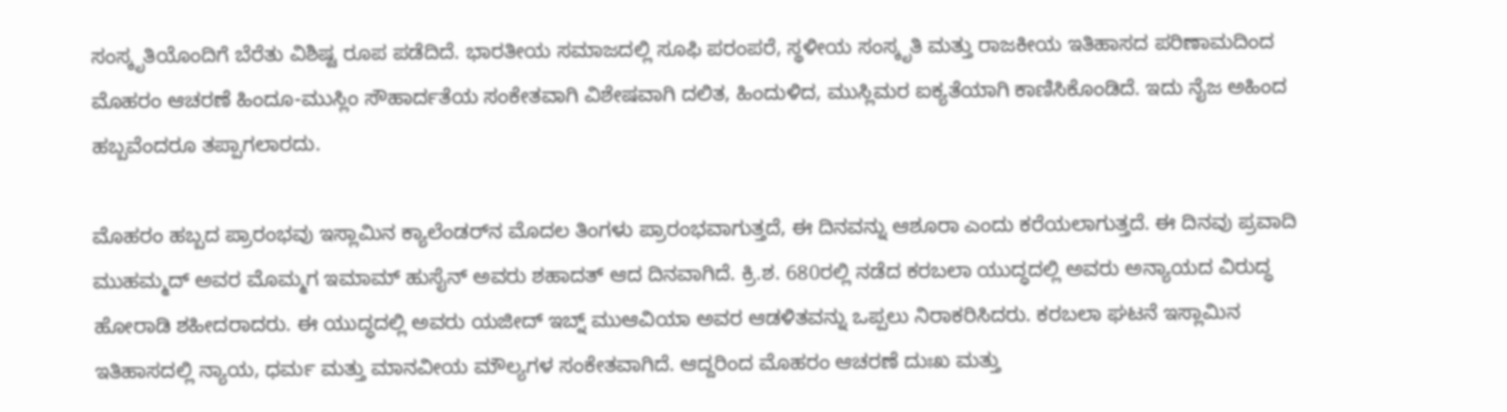ಸಂಸ್ಕೃತಿಯೊಂದಿಗೆ ಬೆರೆತು ವಿಶಿಷ್ಟ ರೂಪ ಪಡೆದಿದೆ. ಭಾರತೀಯ ಸಮಾಜದಲ್ಲಿ ಸೂಫಿ ಪರಂಪರೆ, ಸ್ಥಳೀಯ ಸಂಸ್ಕೃತಿ ಮತ್ತು ರಾಜಕೀಯ ಇತಿಹಾಸದ ಪರಿಣಾಮದಿಂದ ಮೊಹರಂ ಆಚರಣೆ ಹಿಂದೂ-ಮುಸ್ಲಿಂ ಸೌಹಾರ್ದತೆಯ ಸಂಕೇತವಾಗಿ ವಿಶೇಷವಾಗಿ ದಲಿತ, ಹಿಂದುಳಿದ, ಮುಸ್ಲಿಮರ ಐಕ್ಯತೆಯಾಗಿ ಕಾಣಿಸಿಕೊಂಡಿದೆ. ಇದು ನೈಜ ಅಹಿಂದ ಹಬ್ಬವೆಂದರೂ ತಪ್ಪಾಗಲಾರದು.

ಮೊಹರಂ ಹಬ್ಬದ ಪ್ರಾರಂಭವು ಇಸ್ಲಾಮಿನ ಕ್ಯಾಲೆಂಡರ್‌ನ ಮೊದಲ ತಿಂಗಳು ಪ್ರಾರಂಭವಾಗುತ್ತದೆ, ಈ ದಿನವನ್ನು ಆಶೂರಾ ಎಂದು ಕರೆಯಲಾಗುತ್ತದೆ. ಈ ದಿನವು ಪ್ರವಾದಿ ಮುಹಮ್ಮದ್ ಅವರ ಮೊಮ್ಮಗ ಇಮಾಮ್ ಹುಸೈನ್ ಅವರು ಶಹಾದತ್ ಆದ ದಿನವಾಗಿದೆ. ಕ್ರಿ.ಶ. 680ರಲ್ಲಿ ನಡೆದ ಕರಬಲಾ ಯುದ್ಧದಲ್ಲಿ ಅವರು ಅನ್ಯಾಯದ ವಿರುದ್ಧ ಹೋರಾಡಿ ಶಹೀದರಾದರು. ಈ ಯುದ್ಧದಲ್ಲಿ ಅವರು ಯಜೀದ್ ಇಬ್ನ್ ಮುಆವಿಯಾ ಅವರ ಆಡಳಿತವನ್ನು ಒಪ್ಪಲು ನಿರಾಕರಿಸಿದರು. ಕರಬಲಾ ಘಟನೆ ಇಸ್ಲಾಮಿನ ಇತಿಹಾಸದಲ್ಲಿ ನ್ಯಾಯ, ಧರ್ಮ ಮತ್ತು ಮಾನವೀಯ ಮೌಲ್ಯಗಳ ಸಂಕೇತವಾಗಿದೆ. ಆದ್ದರಿಂದ ಮೊಹರಂ ಆಚರಣೆ ದುಃಖ ಮತ್ತು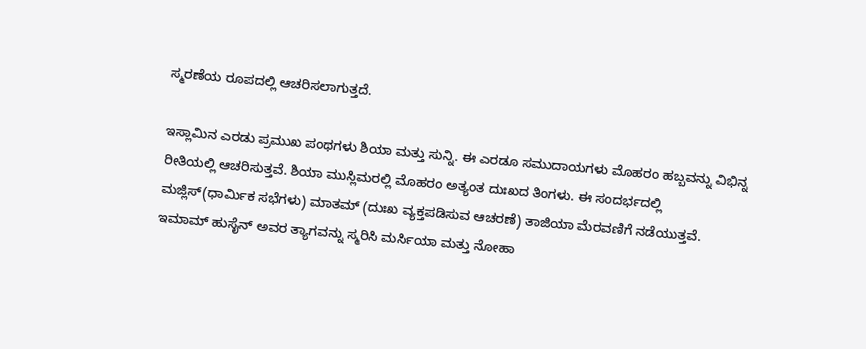ಸ್ಮರಣೆಯ ರೂಪದಲ್ಲಿ ಆಚರಿಸಲಾಗುತ್ತದೆ.

ಇಸ್ಲಾಮಿನ ಎರಡು ಪ್ರಮುಖ ಪಂಥಗಳು ಶಿಯಾ ಮತ್ತು ಸುನ್ನಿ. ಈ ಎರಡೂ ಸಮುದಾಯಗಳು ಮೊಹರಂ ಹಬ್ಬವನ್ನು ವಿಭಿನ್ನ ರೀತಿಯಲ್ಲಿ ಆಚರಿಸುತ್ತವೆ. ಶಿಯಾ ಮುಸ್ಲಿಮರಲ್ಲಿ ಮೊಹರಂ ಅತ್ಯಂತ ದುಃಖದ ತಿಂಗಳು. ಈ ಸಂದರ್ಭದಲ್ಲಿ ಮಜ್ಲಿಸ್(ಧಾರ್ಮಿಕ ಸಭೆಗಳು) ಮಾತಮ್ (ದುಃಖ ವ್ಯಕ್ತಪಡಿಸುವ ಆಚರಣೆ) ತಾಜಿಯಾ ಮೆರವಣಿಗೆ ನಡೆಯುತ್ತವೆ. ಇಮಾಮ್ ಹುಸೈನ್ ಅವರ ತ್ಯಾಗವನ್ನು ಸ್ಮರಿಸಿ ಮರ್ಸಿಯಾ ಮತ್ತು ನೋಹಾ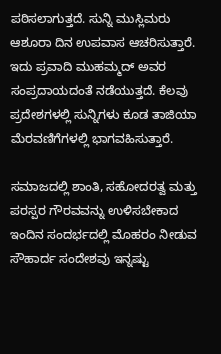ಪಠಿಸಲಾಗುತ್ತದೆ. ಸುನ್ನಿ ಮುಸ್ಲಿಮರು ಆಶೂರಾ ದಿನ ಉಪವಾಸ ಆಚರಿಸುತ್ತಾರೆ. ಇದು ಪ್ರವಾದಿ ಮುಹಮ್ಮದ್ ಅವರ ಸಂಪ್ರದಾಯದಂತೆ ನಡೆಯುತ್ತದೆ. ಕೆಲವು ಪ್ರದೇಶಗಳಲ್ಲಿ ಸುನ್ನಿಗಳು ಕೂಡ ತಾಜಿಯಾ ಮೆರವಣಿಗೆಗಳಲ್ಲಿ ಭಾಗವಹಿಸುತ್ತಾರೆ.

ಸಮಾಜದಲ್ಲಿ ಶಾಂತಿ, ಸಹೋದರತ್ವ ಮತ್ತು ಪರಸ್ಪರ ಗೌರವವನ್ನು ಉಳಿಸಬೇಕಾದ ಇಂದಿನ ಸಂದರ್ಭದಲ್ಲಿ ಮೊಹರಂ ನೀಡುವ ಸೌಹಾರ್ದ ಸಂದೇಶವು ಇನ್ನಷ್ಟು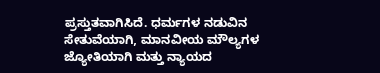ಪ್ರಸ್ತುತವಾಗಿಸಿದೆ. ಧರ್ಮಗಳ ನಡುವಿನ ಸೇತುವೆಯಾಗಿ, ಮಾನವೀಯ ಮೌಲ್ಯಗಳ ಜ್ಯೋತಿಯಾಗಿ ಮತ್ತು ನ್ಯಾಯದ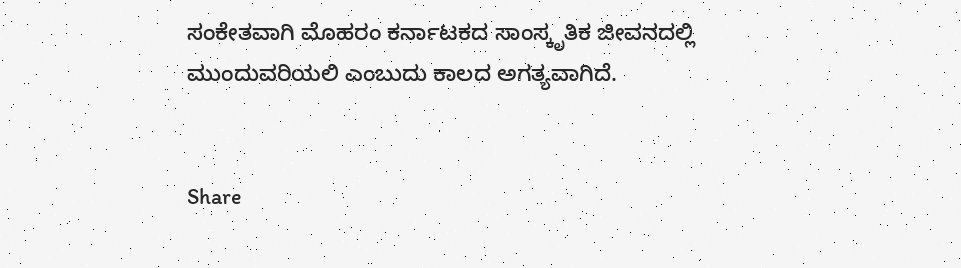ಸಂಕೇತವಾಗಿ ಮೊಹರಂ ಕರ್ನಾಟಕದ ಸಾಂಸ್ಕೃತಿಕ ಜೀವನದಲ್ಲಿ ಮುಂದುವರಿಯಲಿ ಎಂಬುದು ಕಾಲದ ಅಗತ್ಯವಾಗಿದೆ.


Share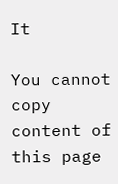It

You cannot copy content of this page